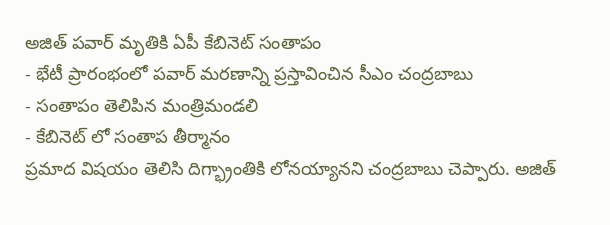అజిత్ పవార్ మృతికి ఏపీ కేబినెట్ సంతాపం
- భేటీ ప్రారంభంలో పవార్ మరణాన్ని ప్రస్తావించిన సీఎం చంద్రబాబు
- సంతాపం తెలిపిన మంత్రిమండలి
- కేబినెట్ లో సంతాప తీర్మానం
ప్రమాద విషయం తెలిసి దిగ్భ్రాంతికి లోనయ్యానని చంద్రబాబు చెప్పారు. అజిత్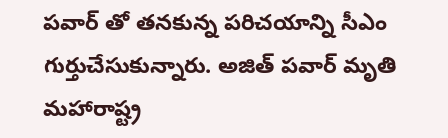పవార్ తో తనకున్న పరిచయాన్ని సీఎం గుర్తుచేసుకున్నారు. అజిత్ పవార్ మృతి మహారాష్ట్ర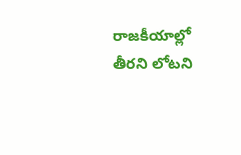రాజకీయాల్లో తీరని లోటని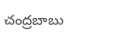చంద్రబాబు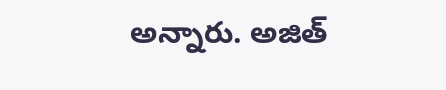అన్నారు. అజిత్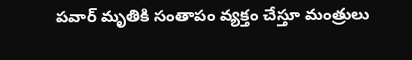పవార్ మృతికి సంతాపం వ్యక్తం చేస్తూ మంత్రులు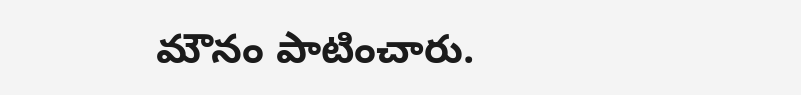మౌనం పాటించారు.